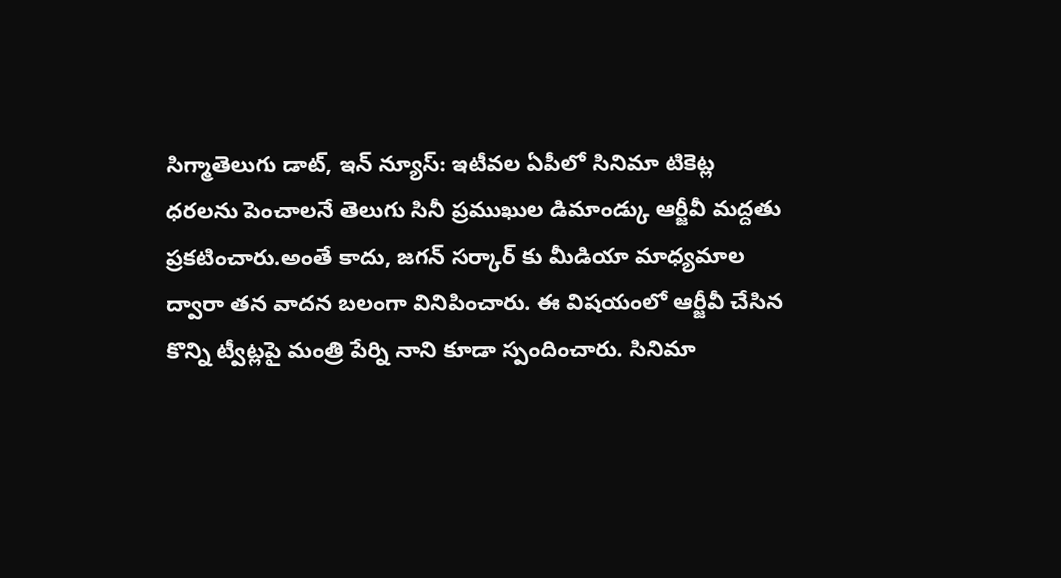సిగ్మాతెలుగు డాట్, ఇన్ న్యూస్: ఇటీవల ఏపీలో సినిమా టికెట్ల ధరలను పెంచాలనే తెలుగు సినీ ప్రముఖుల డిమాండ్కు ఆర్జీవీ మద్దతు ప్రకటించారు.అంతే కాదు, జగన్ సర్కార్ కు మీడియా మాధ్యమాల ద్వారా తన వాదన బలంగా వినిపించారు. ఈ విషయంలో ఆర్జీవీ చేసిన కొన్ని ట్వీట్లపై మంత్రి పేర్ని నాని కూడా స్పందించారు. సినిమా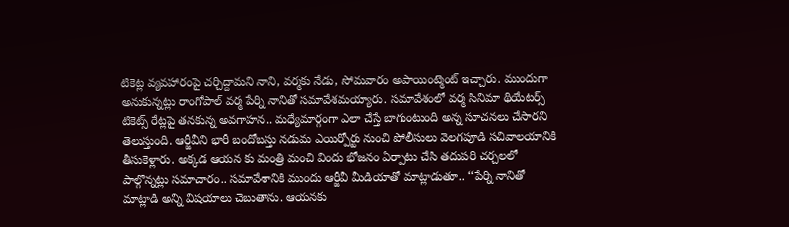టికెట్ల వ్యవహారంపై చర్చిద్దామని నాని, వర్మకు నేడు, సోమవారం అపాయింట్మెంట్ ఇచ్చారు. ముందుగా అనుకున్నట్లు రాంగోపాల్ వర్మ పేర్ని నానితో సమావేశమయ్యారు. సమావేశంలో వర్మ సినిమా థియేటర్స్ టికెట్స్ రేట్లపై తనకున్న అవగాహన.. మధ్యేమార్గంగా ఎలా చేస్తే బాగుంటుంది అన్న సూచనలు చేసారని తెలుస్తుంది. ఆర్జీవీని భారీ బందోబస్తు నడుమ ఎయిర్పోర్టు నుంచి పోలీసులు వెలగపూడి సచివాలయానికి తీసుకెళ్లారు. అక్కడ ఆయన కు మంత్రి మంచి విందు భోజనం ఏర్పాటు చేసి తదుపరి చర్చలలో పాల్గొన్నట్లు సమాచారం.. సమావేశానికి ముందు ఆర్జీవీ మీడియాతో మాట్లాడుతూ.. ‘‘పేర్ని నానితో మాట్లాడి అన్ని విషయాలు చెబుతాను. ఆయనకు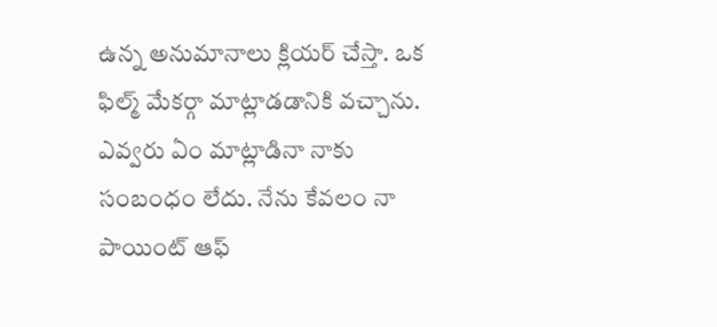ఉన్న అనుమానాలు క్లియర్ చేస్తా. ఒక ఫిల్మ్ మేకర్గా మాట్లాడడానికి వచ్చాను. ఎవ్వరు ఏం మాట్లాడినా నాకు సంబంధం లేదు. నేను కేవలం నా పాయింట్ ఆఫ్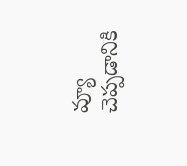వ్యూ చెప్పడానికి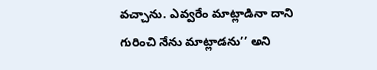వచ్చాను. ఎవ్వరేం మాట్లాడినా దాని గురించి నేను మాట్లాడను’’ అని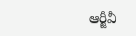ఆర్జీవీ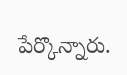పేర్కొన్నారు.